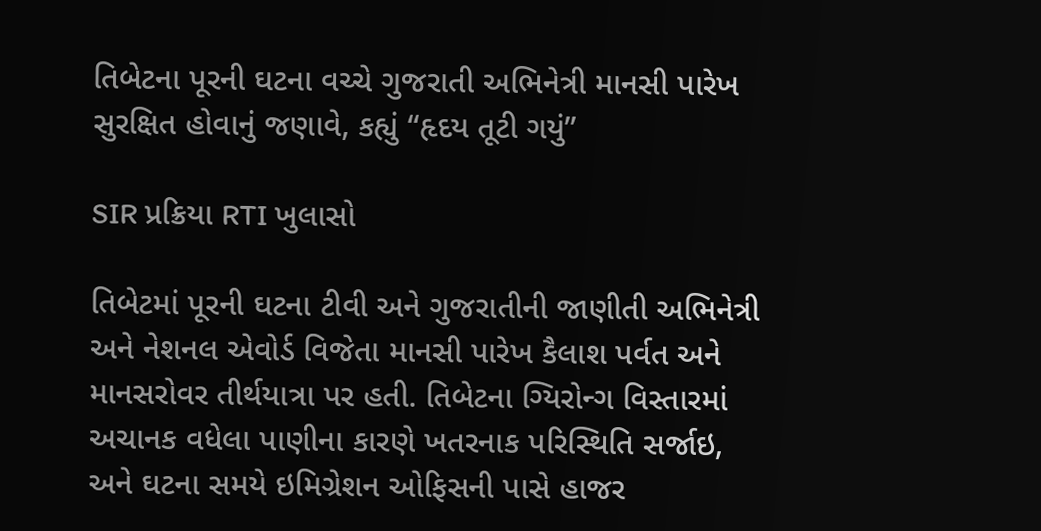તિબેટના પૂરની ઘટના વચ્ચે ગુજરાતી અભિનેત્રી માનસી પારેખ સુરક્ષિત હોવાનું જણાવે, કહ્યું “હૃદય તૂટી ગયું”

SIR પ્રક્રિયા RTI ખુલાસો

તિબેટમાં પૂરની ઘટના ટીવી અને ગુજરાતીની જાણીતી અભિનેત્રી અને નેશનલ એવોર્ડ વિજેતા માનસી પારેખ કૈલાશ પર્વત અને માનસરોવર તીર્થયાત્રા પર હતી. તિબેટના ગ્યિરોન્ગ વિસ્તારમાં અચાનક વધેલા પાણીના કારણે ખતરનાક પરિસ્થિતિ સર્જાઇ, અને ઘટના સમયે ઇમિગ્રેશન ઓફિસની પાસે હાજર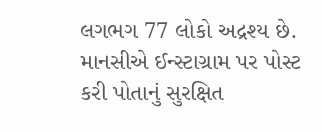લગભગ 77 લોકો અદ્રશ્ય છે. માનસીએ ઈન્સ્ટાગ્રામ પર પોસ્ટ કરી પોતાનું સુરક્ષિત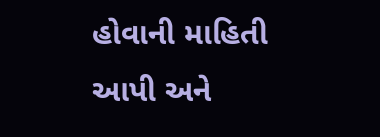હોવાની માહિતી આપી અને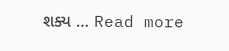શક્ય … Read more